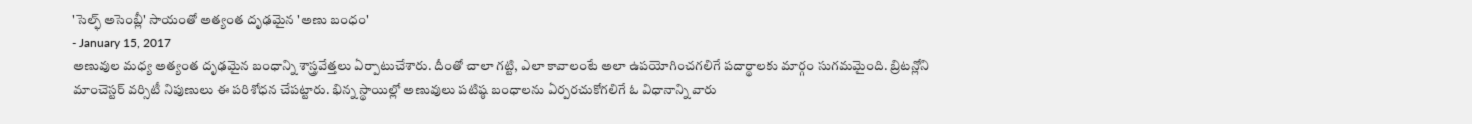'సెల్ఫ్ అసెంబ్లీ' సాయంతో అత్యంత దృఢమైన 'అణు బంధం'
- January 15, 2017
అణువుల మధ్య అత్యంత దృఢమైన బంధాన్ని శాస్త్రవేత్తలు ఏర్పాటుచేశారు. దీంతో చాలా గట్టి, ఎలా కావాలంటే అలా ఉపయోగించగలిగే పదార్థాలకు మార్గం సుగమమైంది. బ్రిటన్లోని మాంచెస్టర్ వర్సిటీ నిపుణులు ఈ పరిశోధన చేపట్టారు. భిన్న స్థాయిల్లో అణువులు పటిష్ఠ బంధాలను ఏర్పరచుకోగలిగే ఓ విధానాన్ని వారు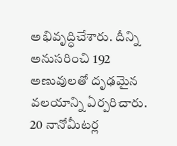అభివృద్ధిచేశారు. దీన్ని అనుసరించి 192 అణువులతో దృఢమైన వలయాన్ని ఏర్పరిచారు. 20 నానోమీటర్ల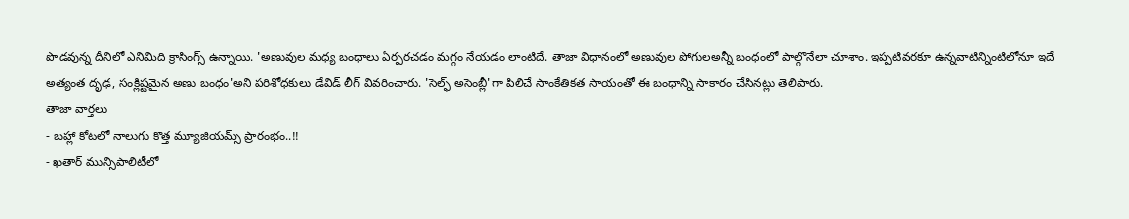పొడవున్న దీనిలో ఎనిమిది క్రాసింగ్స్ ఉన్నాయి. 'అణువుల మధ్య బంధాలు ఏర్పరచడం మగ్గం నేయడం లాంటిదే. తాజా విధానంలో అణువుల పోగులఅన్నీ బంధంలో పాల్గొనేలా చూశాం. ఇప్పటివరకూ ఉన్నవాటిన్నింటిలోనూ ఇదే అత్యంత దృఢ, సంక్లిష్టమైన అణు బంధం'అని పరిశోధకులు డేవిడ్ లీగ్ వివరించారు. 'సెల్ఫ్ అసెంబ్లీ'గా పిలిచే సాంకేతికత సాయంతో ఈ బంధాన్ని సాకారం చేసినట్లు తెలిపారు.
తాజా వార్తలు
- బహ్లా కోటలో నాలుగు కొత్త మ్యూజియమ్స్ ప్రారంభం..!!
- ఖతార్ మున్సిపాలిటీలో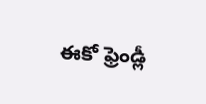ఈకో ఫ్రెండ్లీ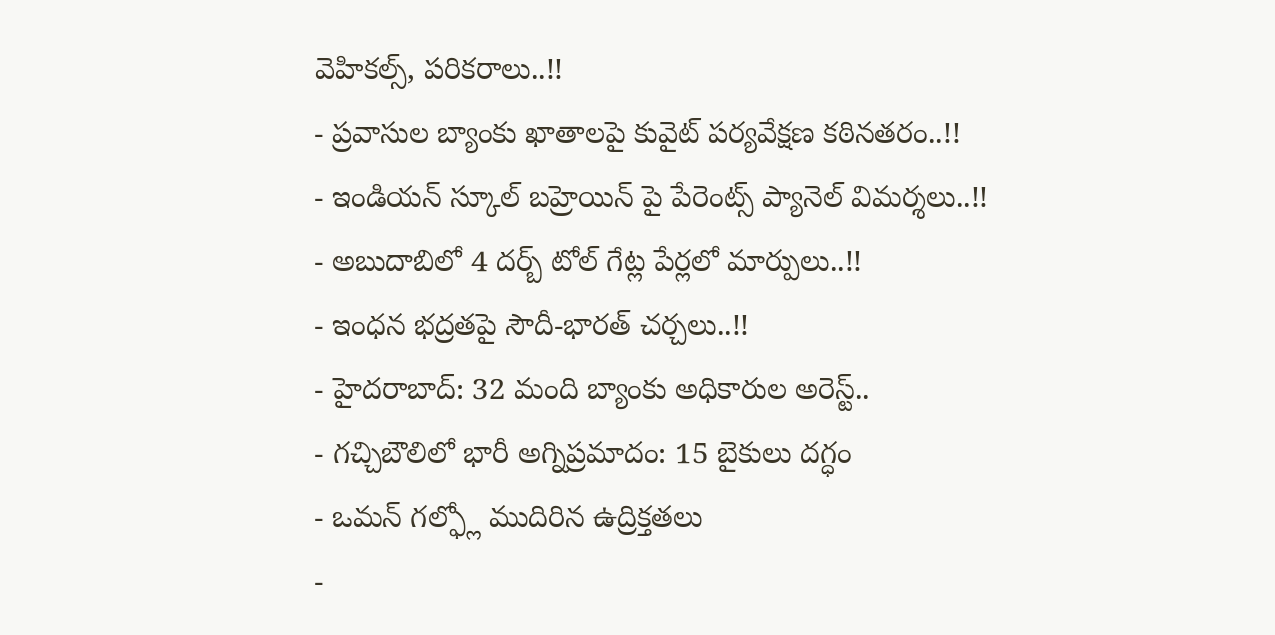వెహికల్స్, పరికరాలు..!!
- ప్రవాసుల బ్యాంకు ఖాతాలపై కువైట్ పర్యవేక్షణ కఠినతరం..!!
- ఇండియన్ స్కూల్ బహ్రెయిన్ పై పేరెంట్స్ ప్యానెల్ విమర్శలు..!!
- అబుదాబిలో 4 దర్బ్ టోల్ గేట్ల పేర్లలో మార్పులు..!!
- ఇంధన భద్రతపై సౌదీ-భారత్ చర్చలు..!!
- హైదరాబాద్: 32 మంది బ్యాంకు అధికారుల అరెస్ట్..
- గచ్చిబౌలిలో భారీ అగ్నిప్రమాదం: 15 బైకులు దగ్ధం
- ఒమన్ గల్ఫ్లో ముదిరిన ఉద్రిక్తతలు
-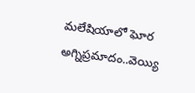మలేషియాలో ఘోర అగ్నిప్రమాదం..వెయ్యి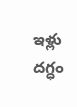ఇళ్లు దగ్ధం